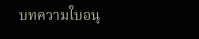บทความใบอนุ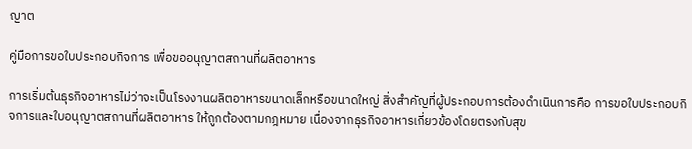ญาต

คู่มือการขอใบประกอบกิจการ เพื่อขออนุญาตสถานที่ผลิตอาหาร

การเริ่มต้นธุรกิจอาหารไม่ว่าจะเป็นโรงงานผลิตอาหารขนาดเล็กหรือขนาดใหญ่ สิ่งสำคัญที่ผู้ประกอบการต้องดำเนินการคือ การขอใบประกอบกิจการและใบอนุญาตสถานที่ผลิตอาหาร ให้ถูกต้องตามกฎหมาย เนื่องจากธุรกิจอาหารเกี่ยวข้องโดยตรงกับสุข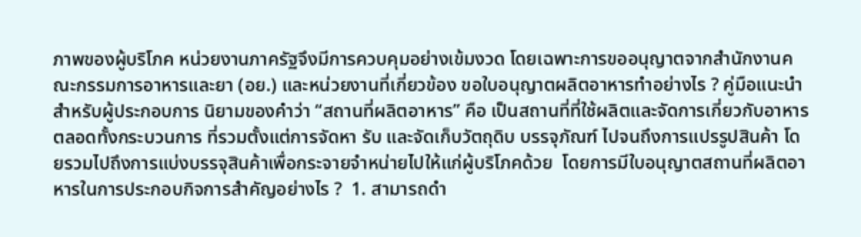ภาพของผู้บริโภค หน่วยงานภาครัฐจึงมีการควบคุมอย่างเข้มงวด โดยเฉพาะการขออนุญาตจากสำนักงานคณะกรรมการอาหารและยา (อย.) และหน่วยงานที่เกี่ยวข้อง ขอใบอนุญาตผลิตอาหารทำอย่างไร ? คู่มือแนะนำสำหรับผู้ประกอบการ นิยามของคำว่า “สถานที่ผลิตอาหาร” คือ เป็นสถานที่ที่ใช้ผลิตและจัดการเกี่ยวกับอาหารตลอดทั้งกระบวนการ ที่รวมตั้งแต่การจัดหา รับ และจัดเก็บวัตถุดิบ บรรจุภัณฑ์ ไปจนถึงการแปรรูปสินค้า โดยรวมไปถึงการแบ่งบรรจุสินค้าเพื่อกระจายจำหน่ายไปให้แก่ผู้บริโภคด้วย  โดยการมีใบอนุญาตสถานที่ผลิตอาหารในการประกอบกิจการสำคัญอย่างไร ?  1. สามารถดำ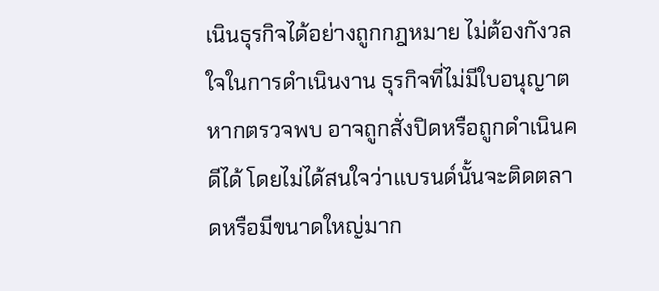เนินธุรกิจได้อย่างถูกกฎหมาย ไม่ต้องกังวลใจในการดำเนินงาน ธุรกิจที่ไม่มีใบอนุญาต หากตรวจพบ อาจถูกสั่งปิดหรือถูกดำเนินคดีได้ โดยไม่ได้สนใจว่าแบรนด์นั้นจะติดตลาดหรือมีขนาดใหญ่มาก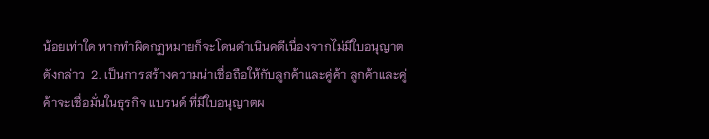น้อยเท่าใด หากทำผิดกฏหมายก็จะโดนดำเนินคดีเนื่องจากไม่มีใบอนุญาตดังกล่าว  2. เป็นการสร้างความน่าเชื่อถือให้กับลูกค้าและคู่ค้า ลูกค้าและคู่ค้าจะเชื่อมั่นในธุรกิจ แบรนด์ ที่มีใบอนุญาตผ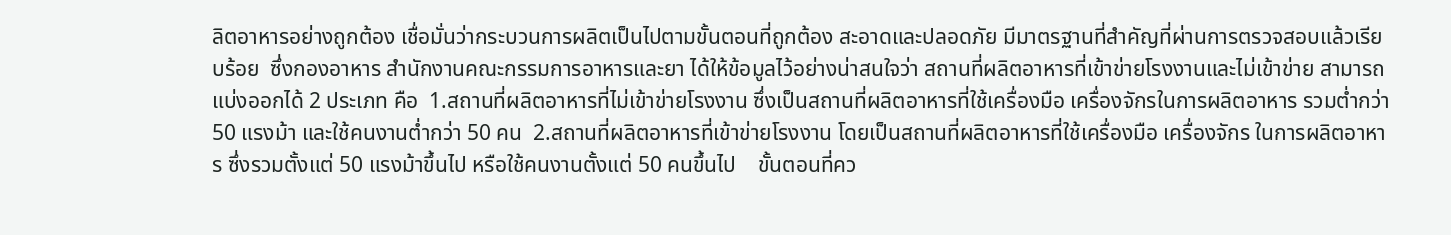ลิตอาหารอย่างถูกต้อง เชื่อมั่นว่ากระบวนการผลิตเป็นไปตามขั้นตอนที่ถูกต้อง สะอาดและปลอดภัย มีมาตรฐานที่สำคัญที่ผ่านการตรวจสอบแล้วเรียบร้อย  ซึ่งกองอาหาร สำนักงานคณะกรรมการอาหารและยา ได้ให้ข้อมูลไว้อย่างน่าสนใจว่า สถานที่ผลิตอาหารที่เข้าข่ายโรงงานและไม่เข้าข่าย สามารถแบ่งออกได้ 2 ประเภท คือ  1.สถานที่ผลิตอาหารที่ไม่เข้าข่ายโรงงาน ซึ่งเป็นสถานที่ผลิตอาหารที่ใช้เครื่องมือ เครื่องจักรในการผลิตอาหาร รวมต่ำกว่า 50 แรงม้า และใช้คนงานต่ำกว่า 50 คน  2.สถานที่ผลิตอาหารที่เข้าข่ายโรงงาน โดยเป็นสถานที่ผลิตอาหารที่ใช้เครื่องมือ เครื่องจักร ในการผลิตอาหาร ซึ่งรวมตั้งแต่ 50 แรงม้าขึ้นไป หรือใช้คนงานตั้งแต่ 50 คนขึ้นไป    ขั้นตอนที่คว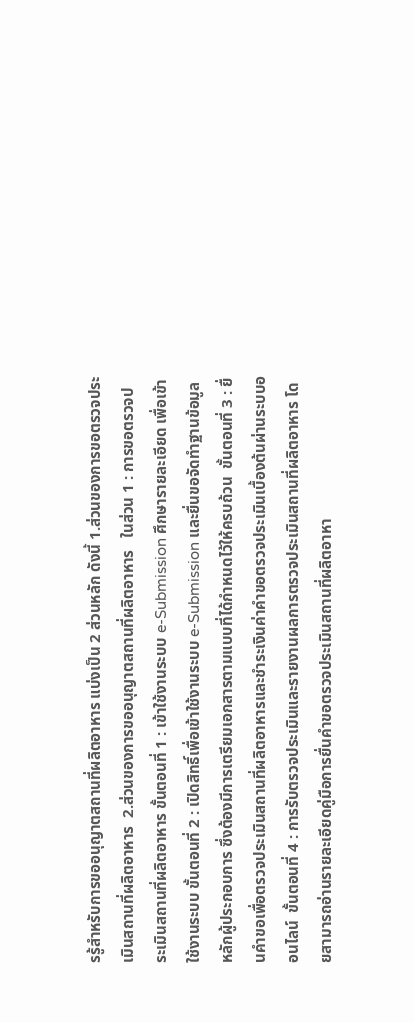รรู้สำหรับการขออนุญาตสถานที่ผลิตอาหาร แบ่งเป็น 2 ส่วนหลัก ดังนี้ 1.ส่วนของการขอตรวจประเมินสถานที่ผลิตอาหาร  2.ส่วนของการขออนุญาตสถานที่ผลิตอาหาร   ในส่วน 1 : การขอตรวจประเมินสถานที่ผลิตอาหาร ขั้นตอนที่ 1 : เข้าใช้งานระบบ e-Submission ศึกษารายละเอียด เพื่อเข้าใช้งานระบบ ขั้นตอนที่ 2 : เปิดสิทธิ์เพื่อเข้าใช้งานระบบ e-Submission และยื่นขอจัดทำฐานข้อมูลหลักผู้ประกอบการ ซึ่งต้องมีการเตรียมเอกสารตามแบบที่ได้กำหนดไว้ให้ครบถ้วน  ขั้นตอนที่ 3 : ยื่นคำขอเพื่อตรวจประเมินสถานที่ผลิตอาหารและชำระเงินค่าคำขอตรวจประเมินเบื้องต้นผ่านระบบออนไลน์  ขั้นตอนที่ 4 : การรับตรวจประเมินและรายงานผลการตรวจประเมินสถานที่ผลิตอาหาร โดยสามารถอ่านรายละเอียดคู่มือการยื่นคำขอตรวจประเมินสถานที่ผลิตอาหา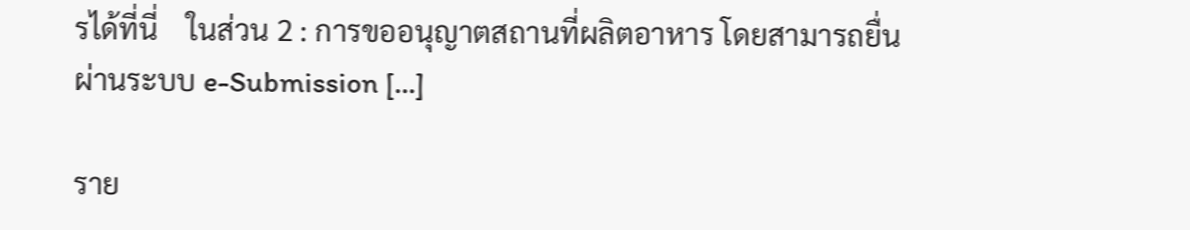รได้ที่นี่    ในส่วน 2 : การขออนุญาตสถานที่ผลิตอาหาร โดยสามารถยื่นผ่านระบบ e-Submission […]

ราย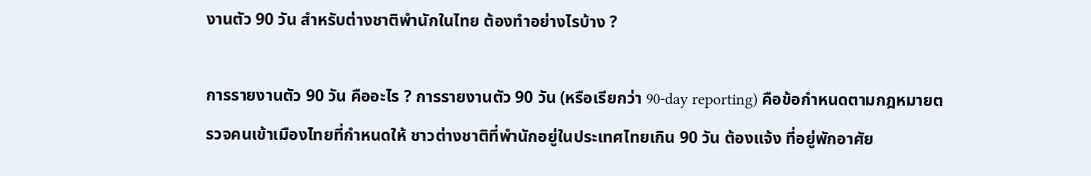งานตัว 90 วัน สำหรับต่างชาติพำนักในไทย ต้องทำอย่างไรบ้าง ?

การรายงานตัว 90 วัน คืออะไร ? การรายงานตัว 90 วัน (หรือเรียกว่า 90-day reporting) คือข้อกำหนดตามกฎหมายตรวจคนเข้าเมืองไทยที่กำหนดให้ ชาวต่างชาติที่พำนักอยู่ในประเทศไทยเกิน 90 วัน ต้องแจ้ง ที่อยู่พักอาศัย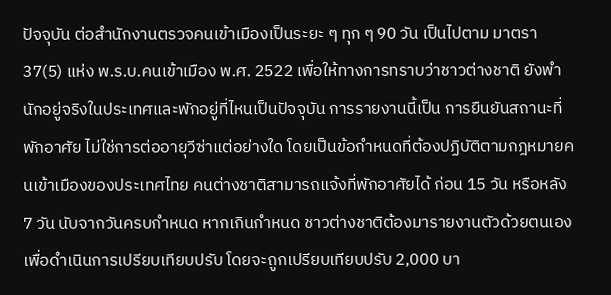ปัจจุบัน ต่อสำนักงานตรวจคนเข้าเมืองเป็นระยะ ๆ ทุก ๆ 90 วัน เป็นไปตาม มาตรา 37(5) แห่ง พ.ร.บ.คนเข้าเมือง พ.ศ. 2522 เพื่อให้ทางการทราบว่าชาวต่างชาติ ยังพำนักอยู่จริงในประเทศและพักอยู่ที่ไหนเป็นปัจจุบัน การรายงานนี้เป็น การยืนยันสถานะที่พักอาศัย ไม่ใช่การต่ออายุวีซ่าแต่อย่างใด โดยเป็นข้อกำหนดที่ต้องปฏิบัติตามกฎหมายคนเข้าเมืองของประเทศไทย คนต่างชาติสามารถแจ้งที่พักอาศัยได้ ก่อน 15 วัน หรือหลัง 7 วัน นับจากวันครบกำหนด หากเกินกำหนด ชาวต่างชาติต้องมารายงานตัวด้วยตนเอง เพื่อดำเนินการเปรียบเทียบปรับ โดยจะถูกเปรียบเทียบปรับ 2,000 บา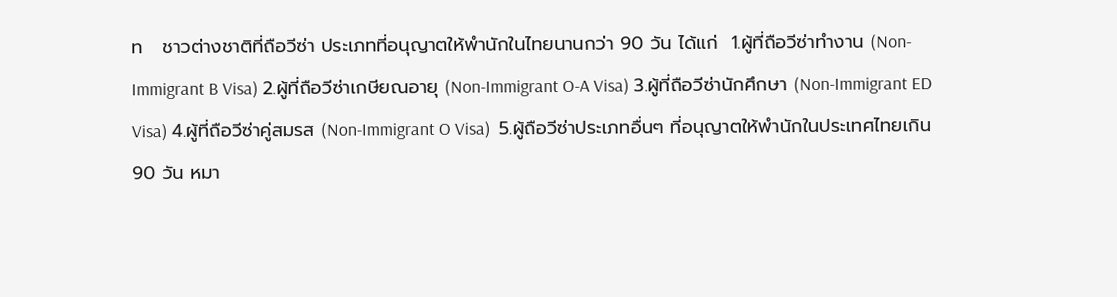ท   ชาวต่างชาติที่ถือวีซ่า ประเภทที่อนุญาตให้พำนักในไทยนานกว่า 90 วัน ได้แก่  1.ผู้ที่ถือวีซ่าทำงาน (Non-Immigrant B Visa) 2.ผู้ที่ถือวีซ่าเกษียณอายุ (Non-Immigrant O-A Visa) 3.ผู้ที่ถือวีซ่านักศึกษา (Non-Immigrant ED Visa) 4.ผู้ที่ถือวีซ่าคู่สมรส (Non-Immigrant O Visa)  5.ผู้ถือวีซ่าประเภทอื่นๆ ที่อนุญาตให้พำนักในประเทศไทยเกิน 90 วัน หมา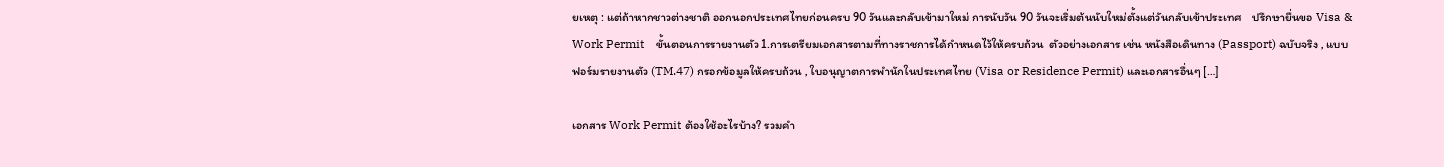ยเหตุ : แต่ถ้าหากชาวต่างชาติ ออกนอกประเทศไทยก่อนครบ 90 วันและกลับเข้ามาใหม่ การนับวัน 90 วันจะเริ่มต้นนับใหม่ตั้งแต่วันกลับเข้าประเทศ    ปรึกษายื่นขอ Visa & Work Permit    ขั้นตอนการรายงานตัว 1.การเตรียมเอกสารตามที่ทางราชการได้กำหนดไว้ให้ครบถ้วน  ตัวอย่างเอกสาร เช่น หนังสือเดินทาง (Passport) ฉบับจริง , แบบฟอร์มรายงานตัว (TM.47) กรอกข้อมูลให้ครบถ้วน , ใบอนุญาตการพำนักในประเทศไทย (Visa or Residence Permit) และเอกสารอื่นๆ […]

เอกสาร Work Permit ต้องใช้อะไรบ้าง? รวมคำ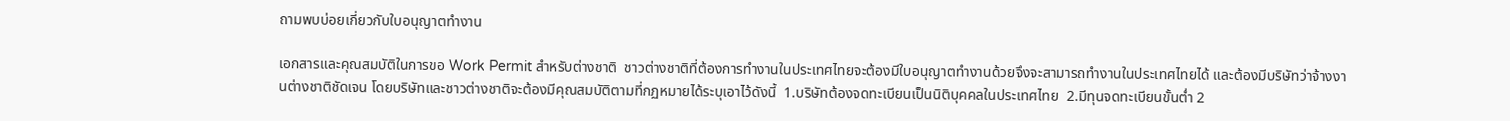ถามพบบ่อยเกี่ยวกับใบอนุญาตทำงาน

เอกสารและคุณสมบัติในการขอ Work Permit สำหรับต่างชาติ  ชาวต่างชาติที่ต้องการทำงานในประเทศไทยจะต้องมีใบอนุญาตทำงานด้วยจึงจะสามารถทำงานในประเทศไทยได้ และต้องมีบริษัทว่าจ้างงานต่างชาติชัดเจน โดยบริษัทและชาวต่างชาติจะต้องมีคุณสมบัติตามที่กฏหมายได้ระบุเอาไว้ดังนี้  1.บริษัทต้องจดทะเบียนเป็นนิติบุคคลในประเทศไทย  2.มีทุนจดทะเบียนขั้นต่ำ 2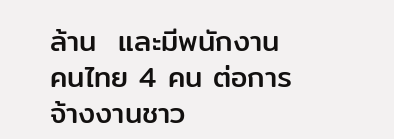ล้าน  และมีพนักงานคนไทย 4 คน ต่อการจ้างงานชาว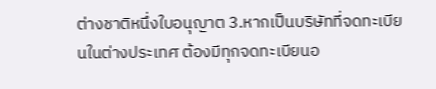ต่างชาติหนึ่งใบอนุญาต 3.หากเป็นบริษัทที่จดทะเบียนในต่างประเทศ ต้องมีทุกจดทะเบียนอ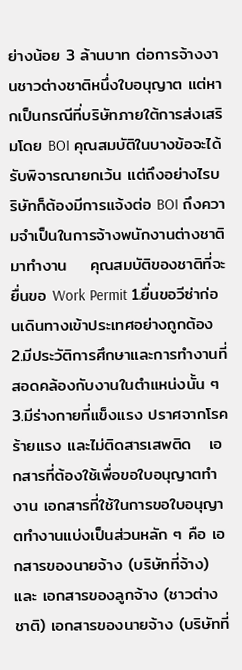ย่างน้อย 3 ล้านบาท ต่อการจ้างงานชาวต่างชาติหนึ่งใบอนุญาต แต่หากเป็นกรณีที่บริษัทภายใต้การส่งเสริมโดย BOI คุณสมบัติในบางข้อจะได้รับพิจารณายกเว้น แต่ถึงอย่างไรบริษัทก็ต้องมีการแจ้งต่อ BOI ถึงความจำเป็นในการจ้างพนักงานต่างชาติมาทำงาน    คุณสมบัติของชาติที่จะยื่นขอ Work Permit 1.ยื่นขอวีซ่าก่อนเดินทางเข้าประเทศอย่างถูกต้อง 2.มีประวัติการศึกษาและการทำงานที่สอดคล้องกับงานในตำแหน่งนั้น ๆ  3.มีร่างกายที่แข็งแรง ปราศจากโรคร้ายแรง และไม่ติดสารเสพติด   เอกสารที่ต้องใช้เพื่อขอใบอนุญาตทำงาน เอกสารที่ใช้ในการขอใบอนุญาตทำงานแบ่งเป็นส่วนหลัก ๆ คือ เอกสารของนายจ้าง (บริษัทที่จ้าง) และ เอกสารของลูกจ้าง (ชาวต่างชาติ) เอกสารของนายจ้าง (บริษัทที่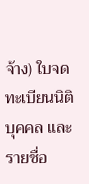จ้าง) ใบจดทะเบียนนิติบุคคล และรายชื่อ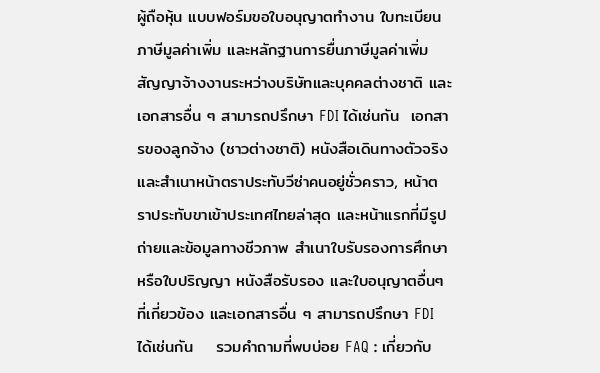ผู้ถือหุ้น แบบฟอร์มขอใบอนุญาตทำงาน ใบทะเบียนภาษีมูลค่าเพิ่ม และหลักฐานการยื่นภาษีมูลค่าเพิ่ม สัญญาจ้างงานระหว่างบริษัทและบุคคลต่างชาติ และเอกสารอื่น ๆ สามารถปรึกษา FDI ได้เช่นกัน  เอกสารของลูกจ้าง (ชาวต่างชาติ) หนังสือเดินทางตัวจริง และสำเนาหน้าตราประทับวีซ่าคนอยู่ชั่วคราว, หน้าตราประทับขาเข้าประเทศไทยล่าสุด และหน้าแรกที่มีรูปถ่ายและข้อมูลทางชีวภาพ สำเนาใบรับรองการศึกษา หรือใบปริญญา หนังสือรับรอง และใบอนุญาตอื่นๆที่เกี่ยวข้อง และเอกสารอื่น ๆ สามารถปรึกษา FDI ได้เช่นกัน    รวมคำถามที่พบบ่อย FAQ : เกี่ยวกับ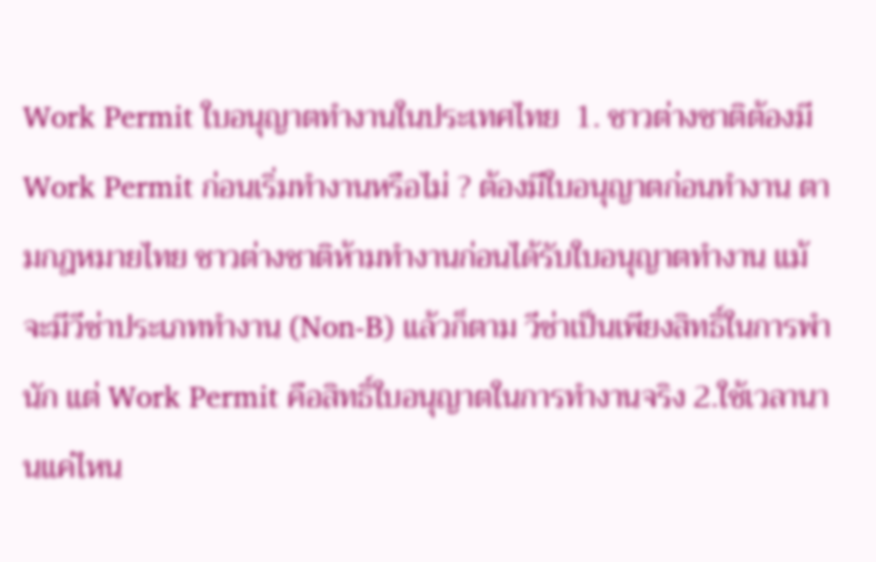Work Permit ใบอนุญาตทำงานในประเทศไทย  1. ชาวต่างชาติต้องมี Work Permit ก่อนเริ่มทำงานหรือไม่ ? ต้องมีใบอนุญาตก่อนทำงาน ตามกฎหมายไทย ชาวต่างชาติห้ามทำงานก่อนได้รับใบอนุญาตทำงาน แม้จะมีวีซ่าประเภททำงาน (Non-B) แล้วก็ตาม วีซ่าเป็นเพียงสิทธิ์ในการพำนัก แต่ Work Permit คือสิทธิ์ใบอนุญาตในการทำงานจริง 2.ใช้เวลานานแค่ไหน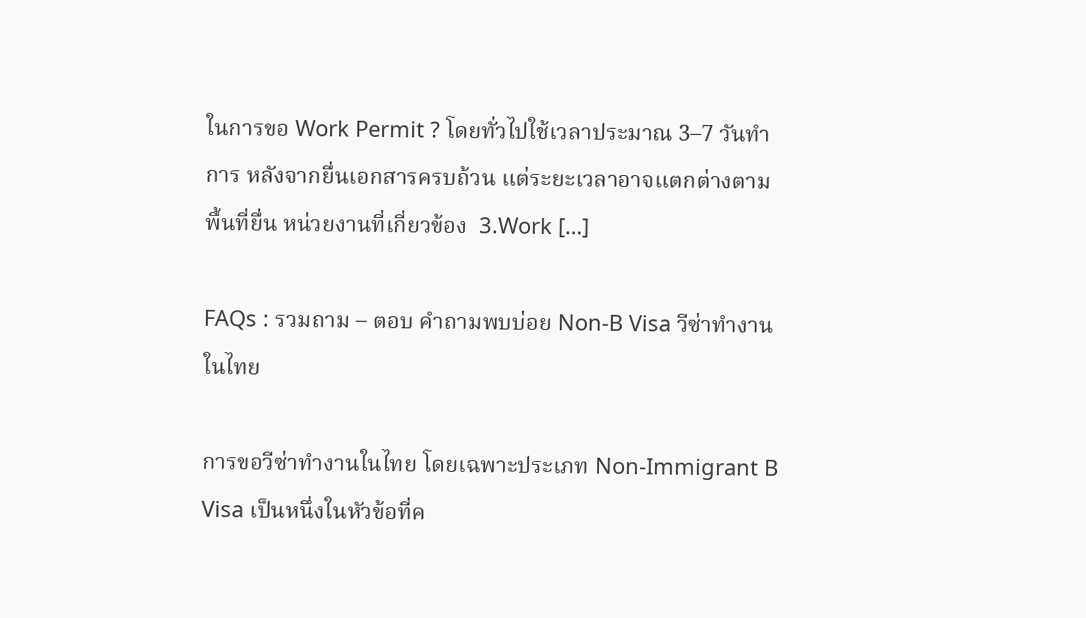ในการขอ Work Permit ? โดยทั่วไปใช้เวลาประมาณ 3–7 วันทำการ หลังจากยื่นเอกสารครบถ้วน แต่ระยะเวลาอาจแตกต่างตามพื้นที่ยื่น หน่วยงานที่เกี่ยวข้อง  3.Work […]

FAQs : รวมถาม – ตอบ คำถามพบบ่อย Non-B Visa วีซ่าทำงานในไทย

การขอวีซ่าทำงานในไทย โดยเฉพาะประเภท Non-Immigrant B Visa เป็นหนึ่งในหัวข้อที่ค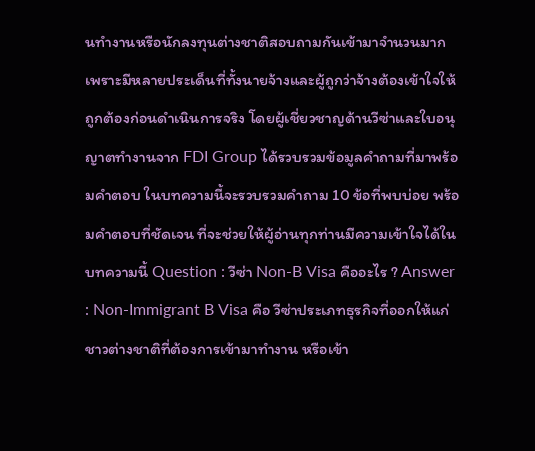นทำงานหรือนักลงทุนต่างชาติสอบถามกันเข้ามาจำนวนมาก เพราะมีหลายประเด็นที่ทั้งนายจ้างและผู้ถูกว่าจ้างต้องเข้าใจให้ถูกต้องก่อนดำเนินการจริง โดยผู้เชี่ยวชาญด้านวีซ่าและใบอนุญาตทำงานจาก FDI Group ได้รวบรวมข้อมูลคำถามที่มาพร้อมคำตอบ ในบทความนี้จะรวบรวมคำถาม 10 ข้อที่พบบ่อย พร้อมคำตอบที่ชัดเจน ที่จะช่วยให้ผู้อ่านทุกท่านมีความเข้าใจได้ในบทความนี้ Question : วีซ่า Non-B Visa คืออะไร ? Answer : Non-Immigrant B Visa คือ วีซ่าประเภทธุรกิจที่ออกให้แก่ชาวต่างชาติที่ต้องการเข้ามาทำงาน หรือเข้า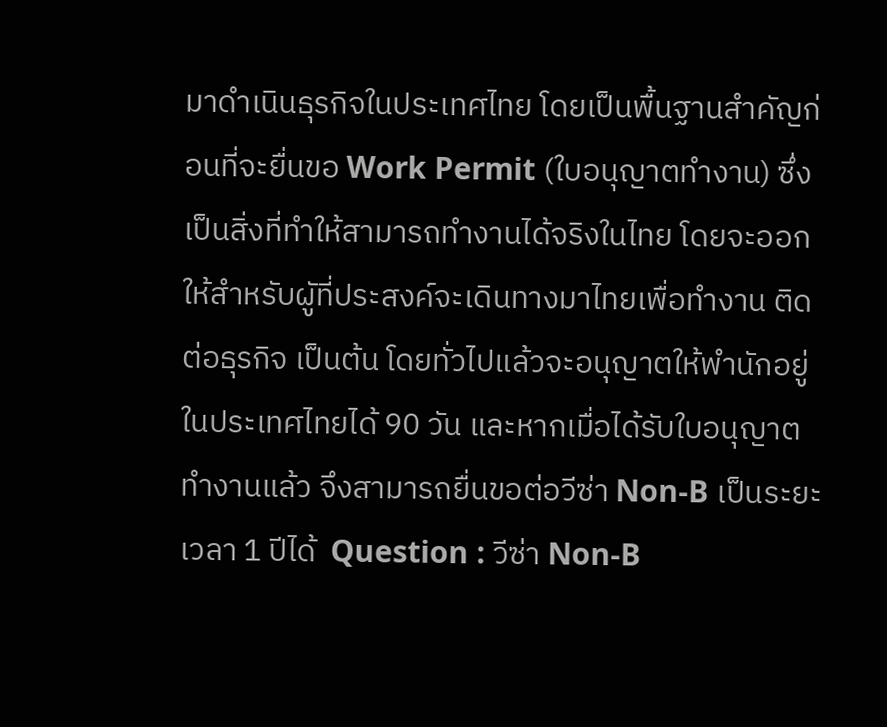มาดำเนินธุรกิจในประเทศไทย โดยเป็นพื้นฐานสำคัญก่อนที่จะยื่นขอ Work Permit (ใบอนุญาตทำงาน) ซึ่งเป็นสิ่งที่ทำให้สามารถทำงานได้จริงในไทย โดยจะออกให้สำหรับผูัที่ประสงค์จะเดินทางมาไทยเพื่อทำงาน ติดต่อธุรกิจ เป็นต้น โดยทั่วไปแล้วจะอนุญาตให้พำนักอยู่ในประเทศไทยได้ 90 วัน และหากเมื่อได้รับใบอนุญาตทำงานแล้ว จึงสามารถยื่นขอต่อวีซ่า Non-B เป็นระยะเวลา 1 ปีได้  Question : วีซ่า Non-B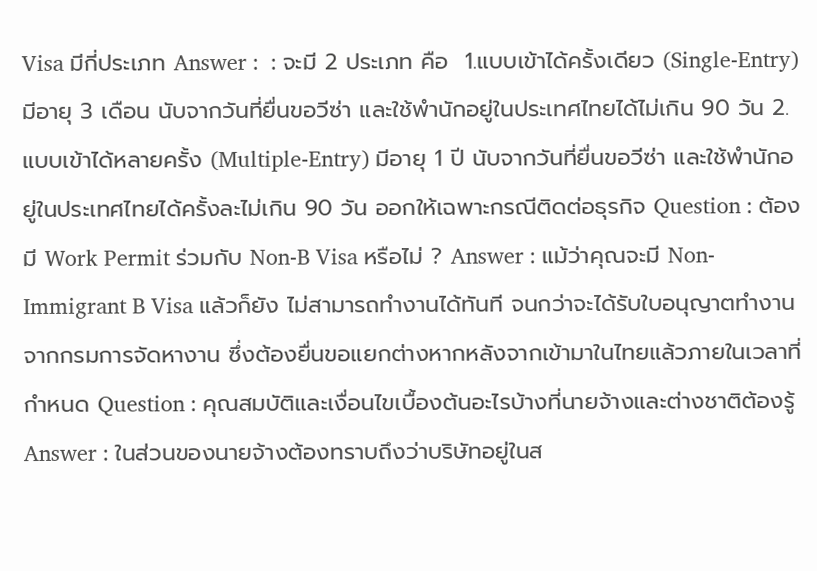Visa มีกี่ประเภท Answer :  : จะมี 2 ประเภท คือ  1.แบบเข้าได้ครั้งเดียว (Single-Entry) มีอายุ 3 เดือน นับจากวันที่ยื่นขอวีซ่า และใช้พำนักอยู่ในประเทศไทยได้ไม่เกิน 90 วัน 2.แบบเข้าได้หลายครั้ง (Multiple-Entry) มีอายุ 1 ปี นับจากวันที่ยื่นขอวีซ่า และใช้พำนักอยู่ในประเทศไทยได้ครั้งละไม่เกิน 90 วัน ออกให้เฉพาะกรณีติดต่อธุรกิจ Question : ต้องมี Work Permit ร่วมกับ Non-B Visa หรือไม่ ? Answer : แม้ว่าคุณจะมี Non-Immigrant B Visa แล้วก็ยัง ไม่สามารถทำงานได้ทันที จนกว่าจะได้รับใบอนุญาตทำงานจากกรมการจัดหางาน ซึ่งต้องยื่นขอแยกต่างหากหลังจากเข้ามาในไทยแล้วภายในเวลาที่กำหนด Question : คุณสมบัติและเงื่อนไขเบื้องต้นอะไรบ้างที่นายจ้างและต่างชาติต้องรู้ Answer : ในส่วนของนายจ้างต้องทราบถึงว่าบริษัทอยู่ในส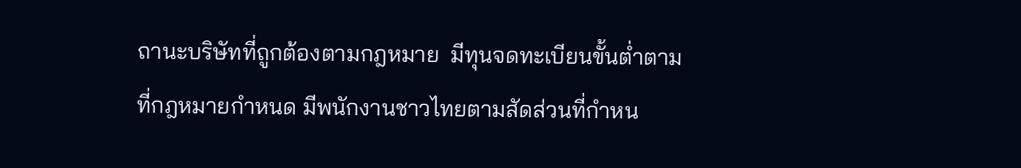ถานะบริษัทที่ถูกต้องตามกฎหมาย  มีทุนจดทะเบียนขั้นต่ำตามที่กฎหมายกำหนด มีพนักงานชาวไทยตามสัดส่วนที่กำหน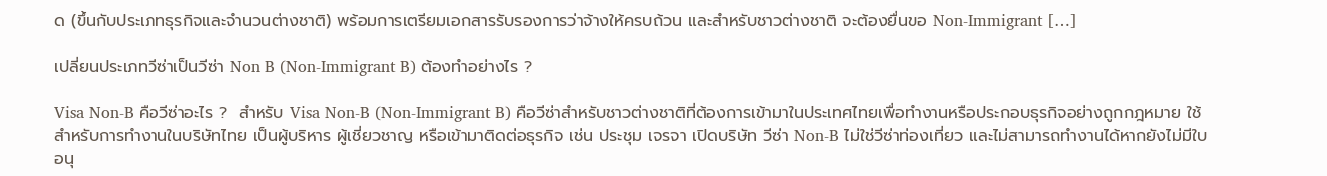ด (ขึ้นกับประเภทธุรกิจและจำนวนต่างชาติ) พร้อมการเตรียมเอกสารรับรองการว่าจ้างให้ครบถ้วน และสำหรับชาวต่างชาติ จะต้องยื่นขอ Non-Immigrant […]

เปลี่ยนประเภทวีซ่าเป็นวีซ่า Non B (Non-Immigrant B) ต้องทำอย่างไร ?

Visa Non-B คือวีซ่าอะไร ?  สำหรับ Visa Non-B (Non-Immigrant B) คือวีซ่าสำหรับชาวต่างชาติที่ต้องการเข้ามาในประเทศไทยเพื่อทำงานหรือประกอบธุรกิจอย่างถูกกฎหมาย ใช้สำหรับการทำงานในบริษัทไทย เป็นผู้บริหาร ผู้เชี่ยวชาญ หรือเข้ามาติดต่อธุรกิจ เช่น ประชุม เจรจา เปิดบริษัท วีซ่า Non-B ไม่ใช่วีซ่าท่องเที่ยว และไม่สามารถทำงานได้หากยังไม่มีใบอนุ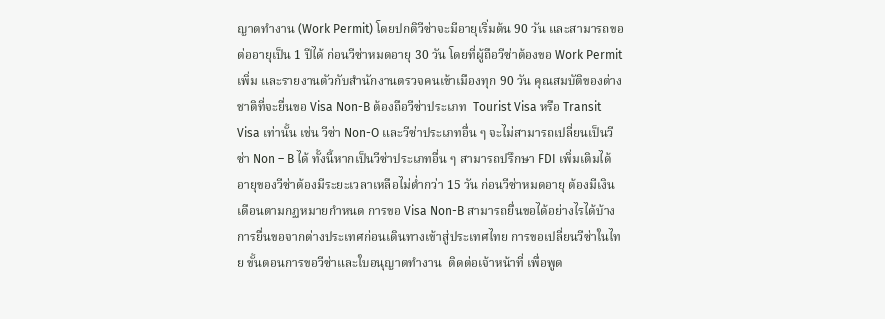ญาตทำงาน (Work Permit) โดยปกติวีซ่าจะมีอายุเริ่มต้น 90 วัน และสามารถขอต่ออายุเป็น 1 ปีได้ ก่อนวีซ่าหมดอายุ 30 วัน โดยที่ผู้ถือวีซ่าต้องขอ Work Permit เพิ่ม และรายงานตัวกับสำนักงานตรวจคนเข้าเมืองทุก 90 วัน คุณสมบัติของต่างชาติที่จะยื่นขอ Visa Non-B ต้องถือวีซ่าประเภท  Tourist Visa หรือ Transit Visa เท่านั้น เช่น วีซ่า Non-O และวีซ่าประเภทอื่น ๆ จะไม่สามารถเปลี่ยนเป็นวีซ่า Non – B ได้ ทั้งนี้หากเป็นวีซ่าประเภทอื่น ๆ สามารถปรึกษา FDI เพิ่มเติมได้ อายุของวีซ่าต้องมีระยะเวลาเหลือไม่ต่ำกว่า 15 วัน ก่อนวีซ่าหมดอายุ ต้องมีเงินเดือนตามกฏหมายกำหนด การขอ Visa Non-B สามารถยื่นขอได้อย่างไรได้บ้าง การยื่นขอจากต่างประเทศก่อนเดินทางเข้าสู่ประเทศไทย การขอเปลี่ยนวีซ่าในไทย ขั้นตอนการขอวีซ่าและใบอนุญาตทำงาน  ติดต่อเจ้าหน้าที่ เพื่อพูด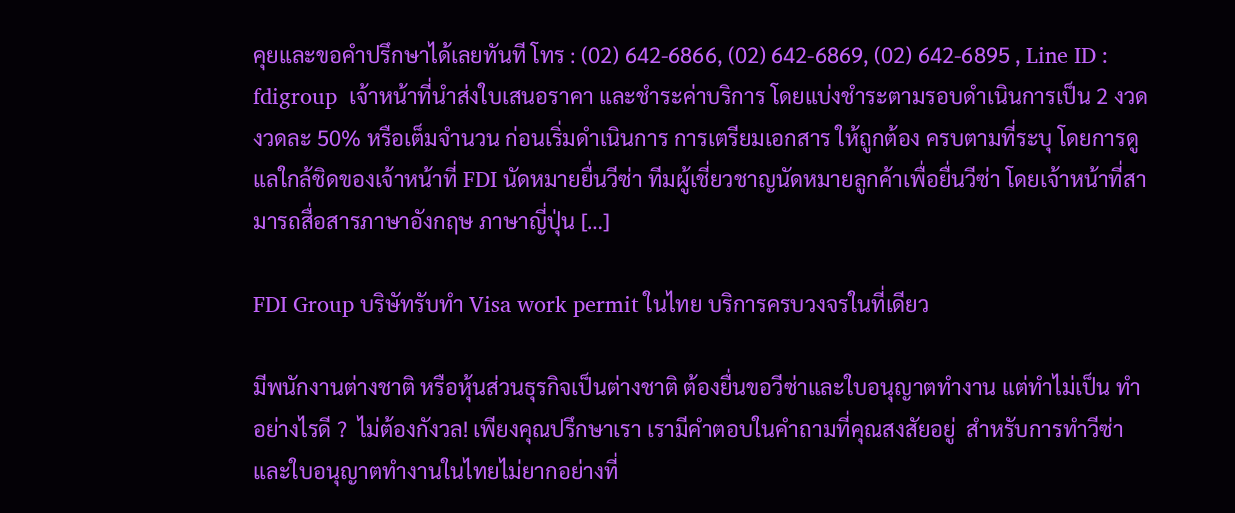คุยและขอคำปรึกษาได้เลยทันที โทร : (02) 642-6866, (02) 642-6869, (02) 642-6895 , Line ID : fdigroup  เจ้าหน้าที่นำส่งใบเสนอราคา และชำระค่าบริการ โดยแบ่งชำระตามรอบดำเนินการเป็น 2 งวด งวดละ 50% หรือเต็มจำนวน ก่อนเริ่มดำเนินการ การเตรียมเอกสาร ให้ถูกต้อง ครบตามที่ระบุ โดยการดูแลใกล้ชิดของเจ้าหน้าที่ FDI นัดหมายยื่นวีซ่า ทีมผู้เชี่ยวชาญนัดหมายลูกค้าเพื่อยื่นวีซ่า โดยเจ้าหน้าที่สามารถสื่อสารภาษาอังกฤษ ภาษาญี่ปุ่น […]

FDI Group บริษัทรับทํา Visa work permit ในไทย บริการครบวงจรในที่เดียว

มีพนักงานต่างชาติ หรือหุ้นส่วนธุรกิจเป็นต่างชาติ ต้องยื่นขอวีซ่าและใบอนุญาตทำงาน แต่ทำไม่เป็น ทำอย่างไรดี ?  ไม่ต้องกังวล! เพียงคุณปรึกษาเรา เรามีคำตอบในคำถามที่คุณสงสัยอยู่  สำหรับการทำวีซ่าและใบอนุญาตทำงานในไทยไม่ยากอย่างที่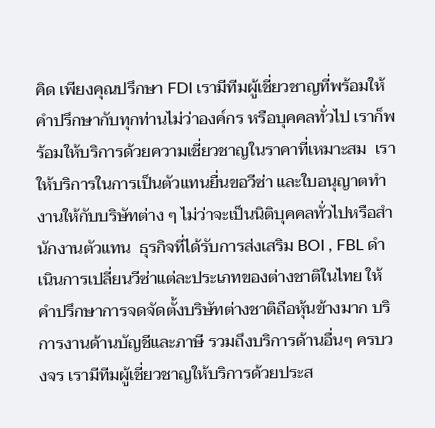คิด เพียงคุณปรึกษา FDI เรามีทีมผู้เชี่ยวชาญที่พร้อมให้คำปรึกษากับทุกท่านไม่ว่าองค์กร หรือบุคคลทั่วไป เราก็พร้อมให้บริการด้วยความเชี่ยวชาญในราคาที่เหมาะสม  เราให้บริการในการเป็นตัวแทนยื่นขอวีซ่า และใบอนุญาตทำงานให้กับบริษัทต่าง ๆ ไม่ว่าจะเป็นนิติบุคคลทั่วไปหรือสำนักงานตัวแทน  ธุรกิจที่ได้รับการส่งเสริม BOI , FBL ดำเนินการเปลี่ยนวีซ่าแต่ละประเภทของต่างชาติในไทย ให้คำปรึกษาการจดจัดตั้งบริษัทต่างชาติถือหุ้นข้างมาก บริการงานด้านบัญชีและภาษี รวมถึงบริการด้านอื่นๆ ครบวงจร เรามีทีมผู้เชี่ยวชาญให้บริการด้วยประส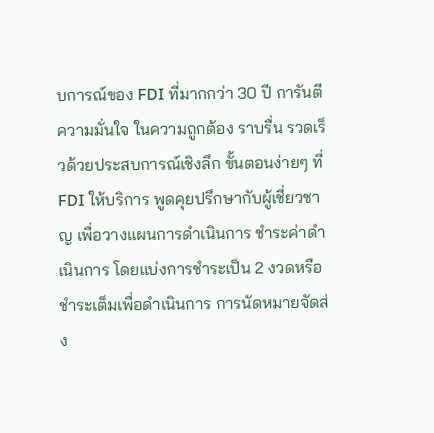บการณ์ของ FDI ที่มากกว่า 30 ปี การันตีความมั่นใจ ในความถูกต้อง ราบรื่น รวดเร็วด้วยประสบการณ์เชิงลึก ขั้นตอนง่ายๆ ที่ FDI ให้บริการ พูดคุยปรึกษากับผู้เชี่ยวชาญ เพื่อวางแผนการดำเนินการ ชำระค่าดำเนินการ โดยแบ่งการชำระเป็น 2 งวดหรือชำระเต็มเพื่อดำเนินการ การนัดหมายจัดส่ง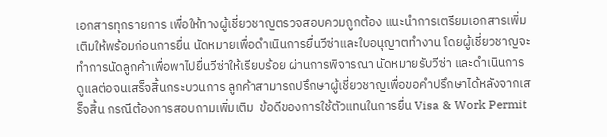เอกสารทุกรายการ เพื่อให้ทางผู้เชี่ยวชาญตรวจสอบควมถูกต้อง แนะนำการเตรียมเอกสารเพิ่มเติมให้พร้อมก่อนการยื่น นัดหมายเพื่อดำเนินการยื่นวีซ่าและใบอนุญาตทำงาน โดยผู้เชี่ยวชาญจะทำการนัดลูกค้าเพื่อพาไปยื่นวีซ่าให้เรียบร้อย ผ่านการพิจารณา นัดหมายรับวีซ่า และดำเนินการดูแลต่อจนเสร็จสิ้นกระบวนการ ลูกค้าสามารถปรึกษาผู้เชี่ยวชาญเพื่อขอคำปรึกษาได้หลังจากเสร็จสิ้น กรณีต้องการสอบถามเพิ่มเติม  ข้อดีของการใช้ตัวแทนในการยื่น Visa & Work Permit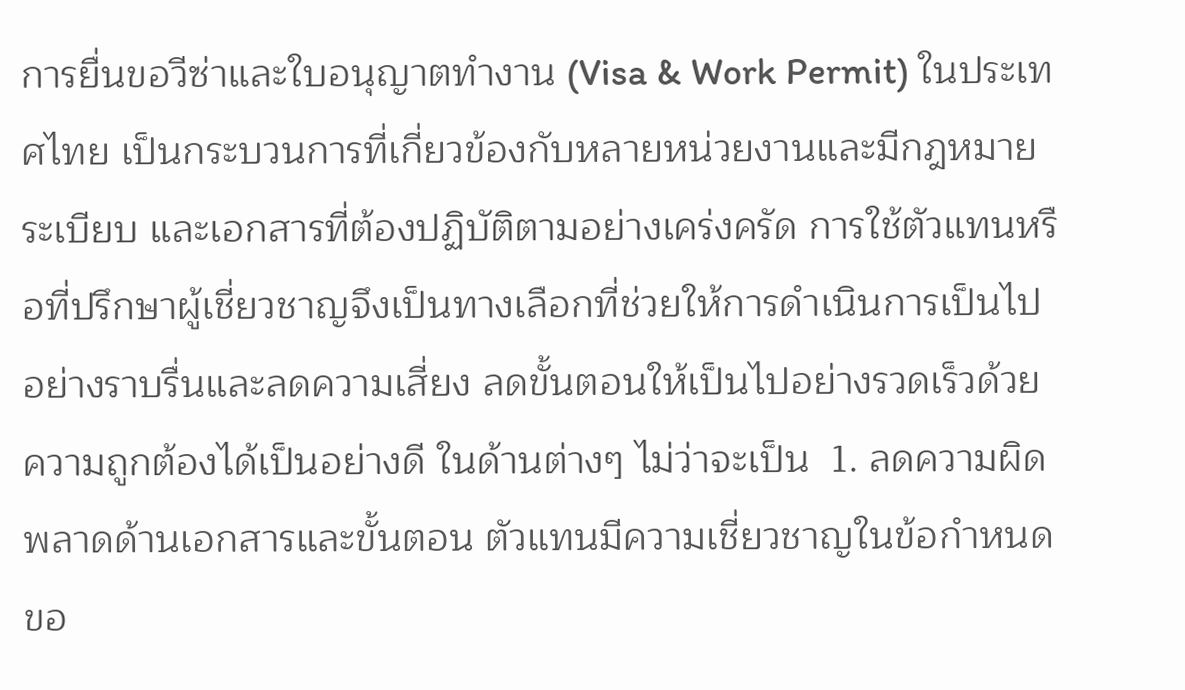การยื่นขอวีซ่าและใบอนุญาตทำงาน (Visa & Work Permit) ในประเทศไทย เป็นกระบวนการที่เกี่ยวข้องกับหลายหน่วยงานและมีกฎหมาย ระเบียบ และเอกสารที่ต้องปฏิบัติตามอย่างเคร่งครัด การใช้ตัวแทนหรือที่ปรึกษาผู้เชี่ยวชาญจึงเป็นทางเลือกที่ช่วยให้การดำเนินการเป็นไปอย่างราบรื่นและลดความเสี่ยง ลดขั้นตอนให้เป็นไปอย่างรวดเร็วด้วยความถูกต้องได้เป็นอย่างดี ในด้านต่างๆ ไม่ว่าจะเป็น  1. ลดความผิดพลาดด้านเอกสารและขั้นตอน ตัวแทนมีความเชี่ยวชาญในข้อกำหนดขอ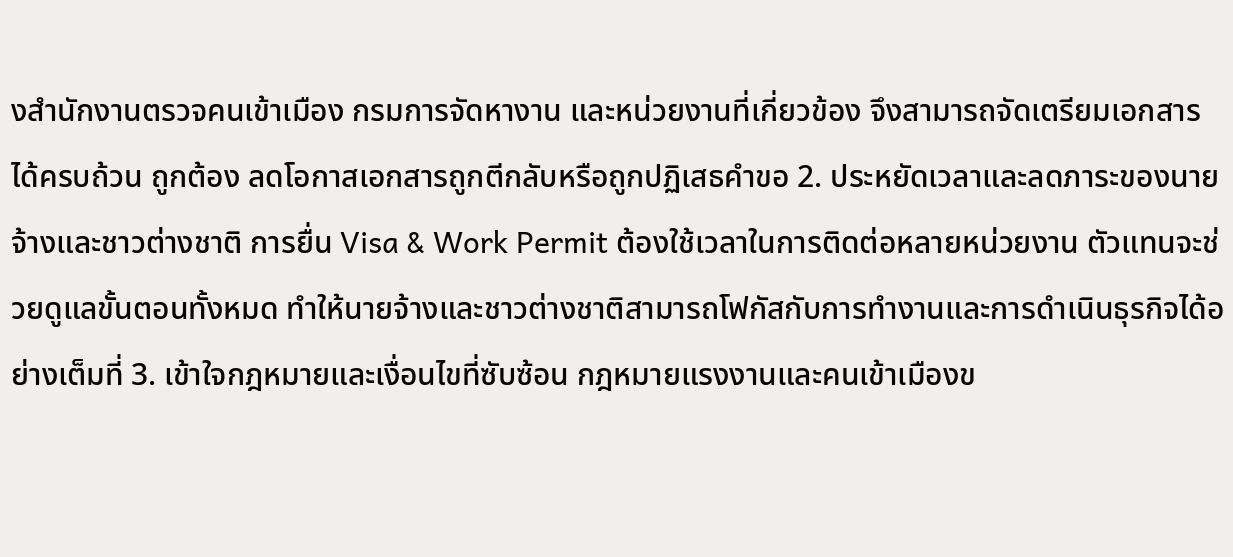งสำนักงานตรวจคนเข้าเมือง กรมการจัดหางาน และหน่วยงานที่เกี่ยวข้อง จึงสามารถจัดเตรียมเอกสารได้ครบถ้วน ถูกต้อง ลดโอกาสเอกสารถูกตีกลับหรือถูกปฏิเสธคำขอ 2. ประหยัดเวลาและลดภาระของนายจ้างและชาวต่างชาติ การยื่น Visa & Work Permit ต้องใช้เวลาในการติดต่อหลายหน่วยงาน ตัวแทนจะช่วยดูแลขั้นตอนทั้งหมด ทำให้นายจ้างและชาวต่างชาติสามารถโฟกัสกับการทำงานและการดำเนินธุรกิจได้อย่างเต็มที่ 3. เข้าใจกฎหมายและเงื่อนไขที่ซับซ้อน กฎหมายแรงงานและคนเข้าเมืองข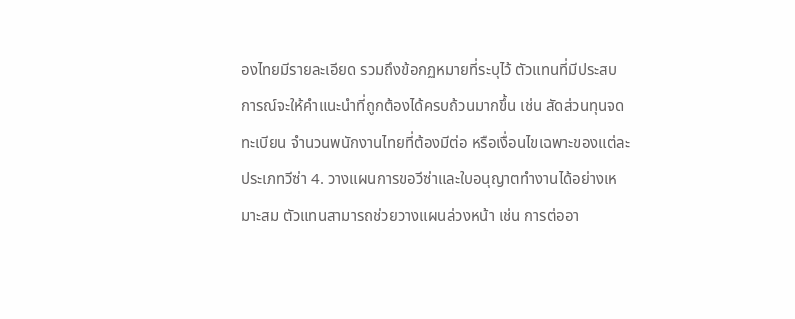องไทยมีรายละเอียด รวมถึงข้อกฏหมายที่ระบุไว้ ตัวแทนที่มีประสบการณ์จะให้คำแนะนำที่ถูกต้องได้ครบถ้วนมากขึ้น เช่น สัดส่วนทุนจดทะเบียน จำนวนพนักงานไทยที่ต้องมีต่อ หรือเงื่อนไขเฉพาะของแต่ละประเภทวีซ่า 4. วางแผนการขอวีซ่าและใบอนุญาตทำงานได้อย่างเหมาะสม ตัวแทนสามารถช่วยวางแผนล่วงหน้า เช่น การต่ออา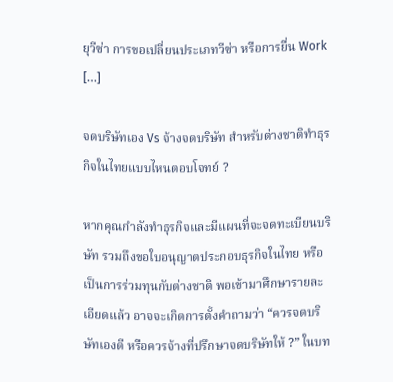ยุวีซ่า การขอเปลี่ยนประเภทวีซ่า หรือการยื่น Work […]

จดบริษัทเอง Vs จ้างจดบริษัท สำหรับต่างชาติทำธุรกิจในไทยแบบไหนตอบโจทย์ ?

หากคุณกำลังทำธุรกิจและมีแผนที่จะจดทะเบียนบริษัท รวมถึงขอใบอนุญาตประกอบธุรกิจในไทย หรือเป็นการร่วมทุนกับต่างชาติ พอเข้ามาศึกษารายละเอียดแล้ว อาจจะเกิดการตั้งคำถามว่า “ควรจดบริษัทเองดี หรือควรจ้างที่ปรึกษาจดบริษัทให้ ?” ในบท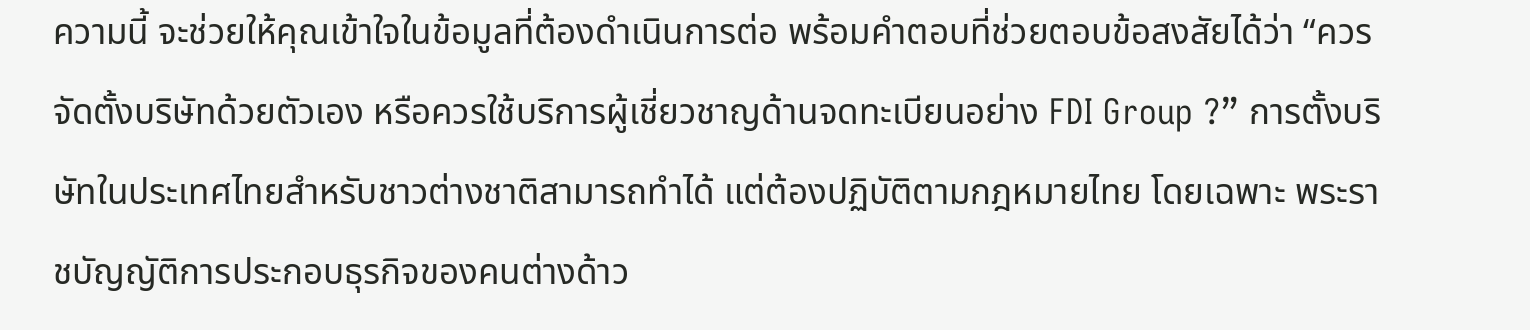ความนี้ จะช่วยให้คุณเข้าใจในข้อมูลที่ต้องดำเนินการต่อ พร้อมคำตอบที่ช่วยตอบข้อสงสัยได้ว่า “ควรจัดตั้งบริษัทด้วยตัวเอง หรือควรใช้บริการผู้เชี่ยวชาญด้านจดทะเบียนอย่าง FDI Group ?” การตั้งบริษัทในประเทศไทยสำหรับชาวต่างชาติสามารถทำได้ แต่ต้องปฏิบัติตามกฎหมายไทย โดยเฉพาะ พระราชบัญญัติการประกอบธุรกิจของคนต่างด้าว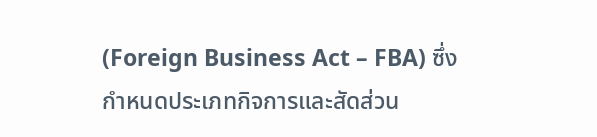(Foreign Business Act – FBA) ซึ่งกำหนดประเภทกิจการและสัดส่วน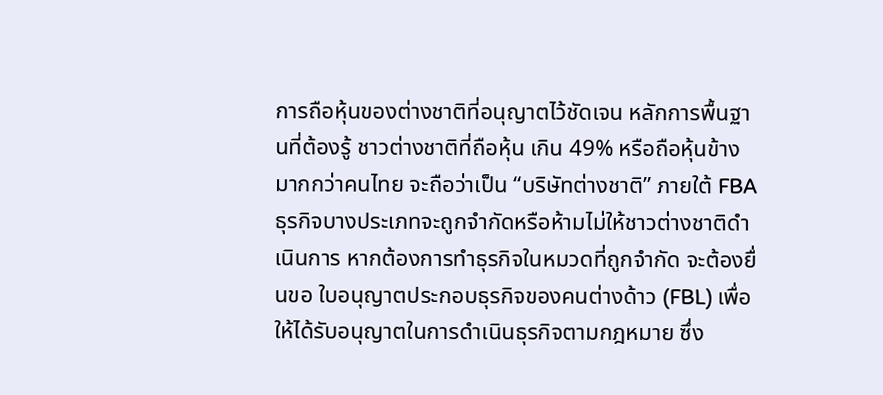การถือหุ้นของต่างชาติที่อนุญาตไว้ชัดเจน หลักการพื้นฐานที่ต้องรู้ ชาวต่างชาติที่ถือหุ้น เกิน 49% หรือถือหุ้นข้างมากกว่าคนไทย จะถือว่าเป็น “บริษัทต่างชาติ” ภายใต้ FBA  ธุรกิจบางประเภทจะถูกจำกัดหรือห้ามไม่ให้ชาวต่างชาติดำเนินการ หากต้องการทำธุรกิจในหมวดที่ถูกจำกัด จะต้องยื่นขอ ใบอนุญาตประกอบธุรกิจของคนต่างด้าว (FBL) เพื่อให้ได้รับอนุญาตในการดำเนินธุรกิจตามกฎหมาย ซึ่ง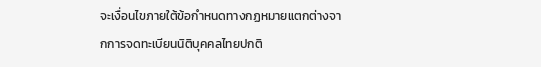จะเงื่อนไขภายใต้ข้อกำหนดทางกฏหมายแตกต่างจากการจดทะเบียนนิติบุคคลไทยปกติ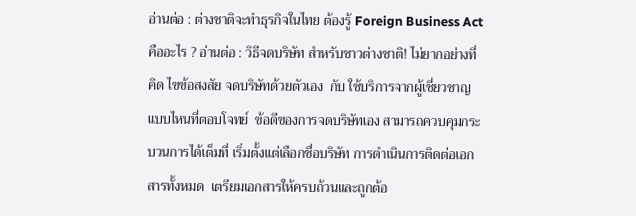อ่านต่อ : ต่างชาติจะทำธุรกิจในไทย ต้องรู้ Foreign Business Act คืออะไร ? อ่านต่อ : วิธีจดบริษัท สำหรับชาวต่างชาติ! ไม่ยากอย่างที่คิด ไขข้อสงสัย จดบริษัทด้วยตัวเอง  กับ ใช้บริการจากผู้เชี่ยวชาญ แบบไหนที่ตอบโจทย์  ข้อดีของการจดบริษัทเอง สามารถควบคุมกระบวนการได้เต็มที่ เริ่มตั้งแต่เลือกชื่อบริษัท การดำเนินการติดต่อเอกสารทั้งหมด  เตรียมเอกสารให้ครบถ้วนและถูกต้อ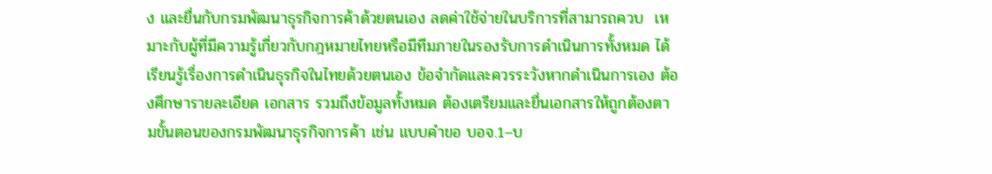ง และยื่นกับกรมพัฒนาธุรกิจการค้าด้วยตนเอง ลดค่าใช้จ่ายในบริการที่สามารถควบ  เหมาะกับผู้ที่มีความรู้เกี่ยวกับกฎหมายไทยหรือมีทีมภายในรองรับการดำเนินการทั้งหมด ได้เรียนรู้เรื่องการดำเนินธุรกิจในไทยด้วยตนเอง ข้อจำกัดและควรระวังหากดำเนินการเอง ต้องศึกษารายละเอียด เอกสาร รวมถึงข้อมูลทั้งหมด ต้องเตรียมและยื่นเอกสารให้ถูกต้องตามขั้นตอนของกรมพัฒนาธุรกิจการค้า เช่น แบบคำขอ บอจ.1–บ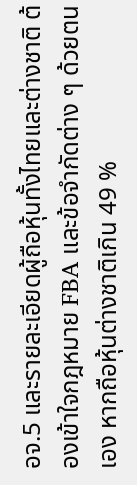อจ.5 และรายละเอียดผู้ถือหุ้นทั้งไทยและต่างชาติ ต้องเข้าใจกฎหมาย FBA และข้อจำกัดต่าง ๆ ด้วยตนเอง หากถือหุ้นต่างชาติเกิน 49 %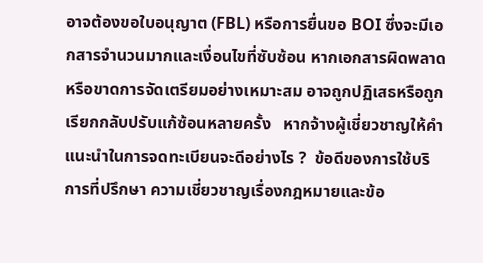อาจต้องขอใบอนุญาต (FBL) หรือการยื่นขอ BOI ซึ่งจะมีเอกสารจำนวนมากและเงื่อนไขที่ซับซ้อน หากเอกสารผิดพลาดหรือขาดการจัดเตรียมอย่างเหมาะสม อาจถูกปฏิเสธหรือถูกเรียกกลับปรับแก้ซ้อนหลายครั้ง   หากจ้างผู้เชี่ยวชาญให้คำแนะนำในการจดทะเบียนจะดีอย่างไร ?  ข้อดีของการใช้บริการที่ปรึกษา ความเชี่ยวชาญเรื่องกฎหมายและข้อ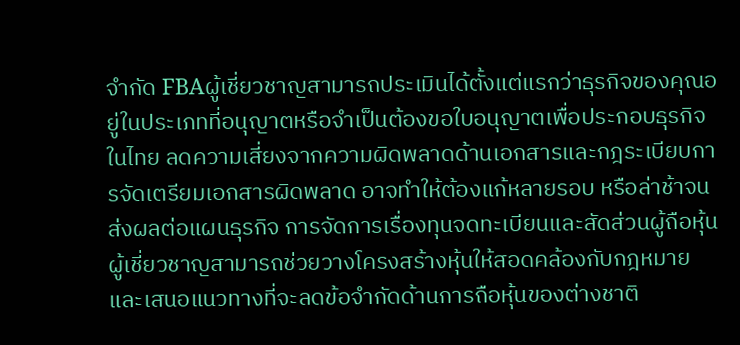จำกัด FBAผู้เชี่ยวชาญสามารถประเมินได้ตั้งแต่แรกว่าธุรกิจของคุณอยู่ในประเภทที่อนุญาตหรือจำเป็นต้องขอใบอนุญาตเพื่อประกอบธุรกิจในไทย ลดความเสี่ยงจากความผิดพลาดด้านเอกสารและกฎระเบียบการจัดเตรียมเอกสารผิดพลาด อาจทำให้ต้องแก้หลายรอบ หรือล่าช้าจนส่งผลต่อแผนธุรกิจ การจัดการเรื่องทุนจดทะเบียนและสัดส่วนผู้ถือหุ้นผู้เชี่ยวชาญสามารถช่วยวางโครงสร้างหุ้นให้สอดคล้องกับกฎหมาย และเสนอแนวทางที่จะลดข้อจำกัดด้านการถือหุ้นของต่างชาติ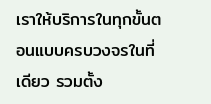เราให้บริการในทุกขั้นตอนแบบครบวงจรในที่เดียว รวมตั้ง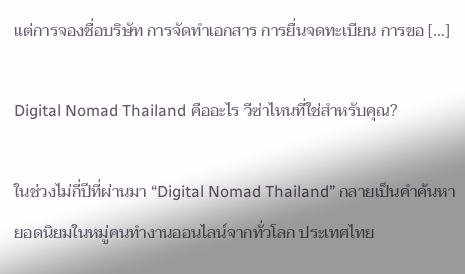แต่การจองชื่อบริษัท การจัดทำเอกสาร การยื่นจดทะเบียน การขอ […]

Digital Nomad Thailand คืออะไร วีซ่าไหนที่ใช่สำหรับคุณ?

ในช่วงไม่กี่ปีที่ผ่านมา “Digital Nomad Thailand” กลายเป็นคำค้นหายอดนิยมในหมู่คนทำงานออนไลน์จากทั่วโลก ประเทศไทย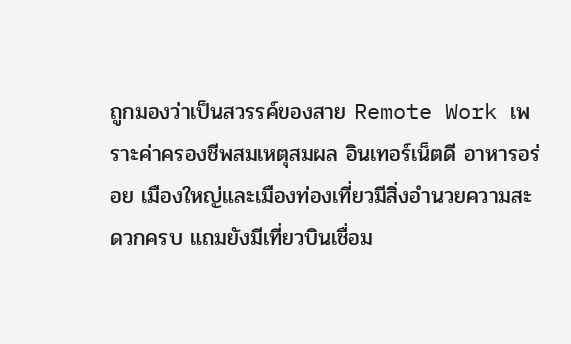ถูกมองว่าเป็นสวรรค์ของสาย Remote Work เพราะค่าครองชีพสมเหตุสมผล อินเทอร์เน็ตดี อาหารอร่อย เมืองใหญ่และเมืองท่องเที่ยวมีสิ่งอำนวยความสะดวกครบ แถมยังมีเที่ยวบินเชื่อม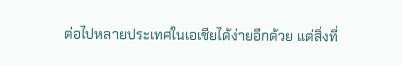ต่อไปหลายประเทศในเอเชียได้ง่ายอีกด้วย แต่สิ่งที่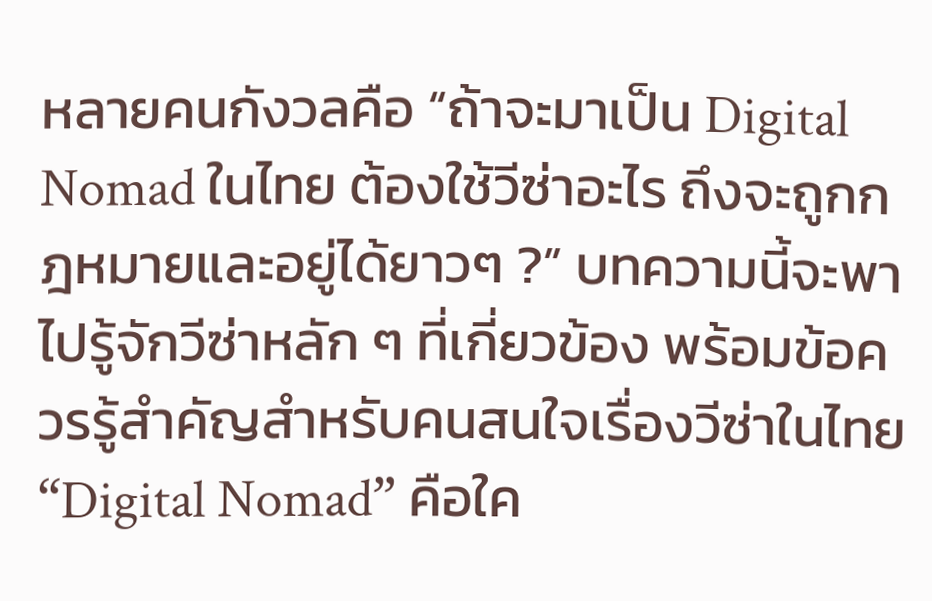หลายคนกังวลคือ “ถ้าจะมาเป็น Digital Nomad ในไทย ต้องใช้วีซ่าอะไร ถึงจะถูกกฎหมายและอยู่ได้ยาวๆ ?” บทความนี้จะพาไปรู้จักวีซ่าหลัก ๆ ที่เกี่ยวข้อง พร้อมข้อควรรู้สำคัญสำหรับคนสนใจเรื่องวีซ่าในไทย “Digital Nomad” คือใค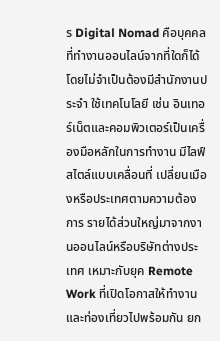ร Digital Nomad คือบุคคลที่ทำงานออนไลน์จากที่ใดก็ได้ โดยไม่จำเป็นต้องมีสำนักงานประจำ ใช้เทคโนโลยี เช่น อินเทอร์เน็ตและคอมพิวเตอร์เป็นเครื่องมือหลักในการทำงาน มีไลฟ์สไตล์แบบเคลื่อนที่ เปลี่ยนเมืองหรือประเทศตามความต้องการ รายได้ส่วนใหญ่มาจากงานออนไลน์หรือบริษัทต่างประเทศ เหมาะกับยุค Remote Work ที่เปิดโอกาสให้ทำงานและท่องเที่ยวไปพร้อมกัน ยก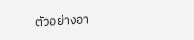ตัวอย่างอา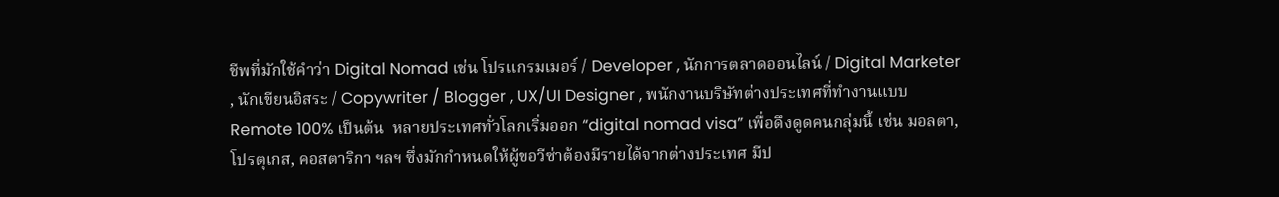ชีพที่มักใช้คำว่า Digital Nomad เช่น โปรแกรมเมอร์ / Developer , นักการตลาดออนไลน์ / Digital Marketer , นักเขียนอิสระ / Copywriter / Blogger , UX/UI Designer , พนักงานบริษัทต่างประเทศที่ทำงานแบบ Remote 100% เป็นต้น  หลายประเทศทั่วโลกเริ่มออก “digital nomad visa” เพื่อดึงดูดคนกลุ่มนี้ เช่น มอลตา, โปรตุเกส, คอสตาริกา ฯลฯ ซึ่งมักกำหนดให้ผู้ขอวีซ่าต้องมีรายได้จากต่างประเทศ มีป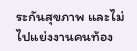ระกันสุขภาพ และไม่ไปแย่งงานคนท้อง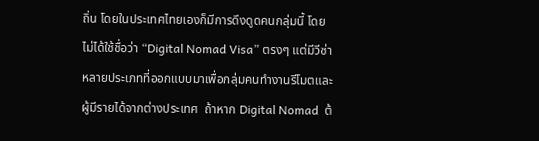ถิ่น โดยในประเทศไทยเองก็มีการดึงดูดคนกลุ่มนี้ โดยไม่ได้ใช้ชื่อว่า “Digital Nomad Visa” ตรงๆ แต่มีวีซ่าหลายประเภทที่ออกแบบมาเพื่อกลุ่มคนทำงานรีโมตและผู้มีรายได้จากต่างประเทศ  ถ้าหาก Digital Nomad  ต้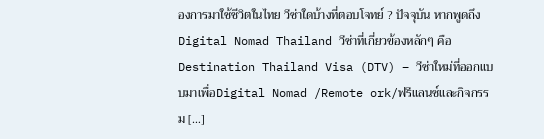องการมาใช้ชีวิตในไทย วีซ่าใดบ้างที่ตอบโจทย์ ? ปัจจุบัน หากพูดถึง Digital Nomad Thailand วีซ่าที่เกี่ยวข้องหลักๆ คือ Destination Thailand Visa (DTV) – วีซ่าใหม่ที่ออกแบบมาเพื่อDigital Nomad /Remote ork/ฟรีแลนซ์และกิจกรรม […]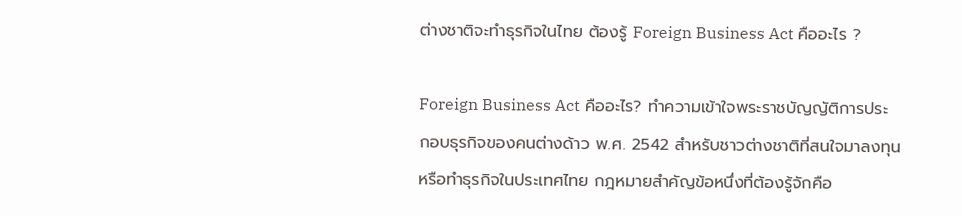ต่างชาติจะทำธุรกิจในไทย ต้องรู้ Foreign Business Act คืออะไร ?

Foreign Business Act คืออะไร? ทำความเข้าใจพระราชบัญญัติการประกอบธุรกิจของคนต่างด้าว พ.ศ. 2542 สำหรับชาวต่างชาติที่สนใจมาลงทุนหรือทำธุรกิจในประเทศไทย กฎหมายสำคัญข้อหนึ่งที่ต้องรู้จักคือ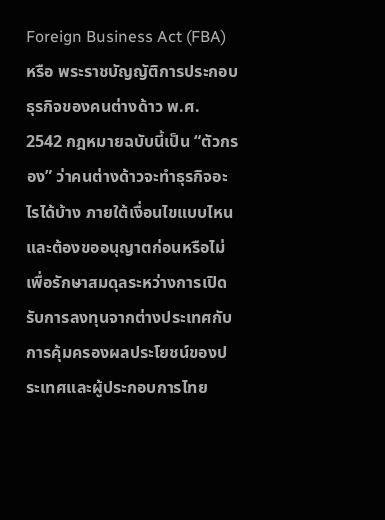Foreign Business Act (FBA) หรือ พระราชบัญญัติการประกอบธุรกิจของคนต่างด้าว พ.ศ. 2542 กฎหมายฉบับนี้เป็น “ตัวกรอง” ว่าคนต่างด้าวจะทำธุรกิจอะไรได้บ้าง ภายใต้เงื่อนไขแบบไหน และต้องขออนุญาตก่อนหรือไม่ เพื่อรักษาสมดุลระหว่างการเปิดรับการลงทุนจากต่างประเทศกับการคุ้มครองผลประโยชน์ของประเทศและผู้ประกอบการไทย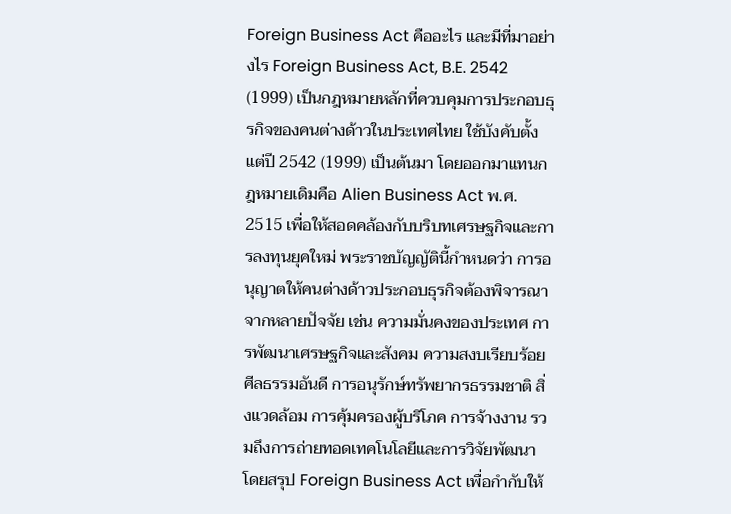Foreign Business Act คืออะไร และมีที่มาอย่างไร Foreign Business Act, B.E. 2542 (1999) เป็นกฎหมายหลักที่ควบคุมการประกอบธุรกิจของคนต่างด้าวในประเทศไทย ใช้บังคับตั้งแต่ปี 2542 (1999) เป็นต้นมา โดยออกมาแทนกฎหมายเดิมคือ Alien Business Act พ.ศ. 2515 เพื่อให้สอดคล้องกับบริบทเศรษฐกิจและการลงทุนยุคใหม่ พระราชบัญญัตินี้กำหนดว่า การอนุญาตให้คนต่างด้าวประกอบธุรกิจต้องพิจารณาจากหลายปัจจัย เช่น ความมั่นคงของประเทศ การพัฒนาเศรษฐกิจและสังคม ความสงบเรียบร้อย ศีลธรรมอันดี การอนุรักษ์ทรัพยากรธรรมชาติ สิ่งแวดล้อม การคุ้มครองผู้บริโภค การจ้างงาน รวมถึงการถ่ายทอดเทคโนโลยีและการวิจัยพัฒนา โดยสรุป Foreign Business Act เพื่อกำกับให้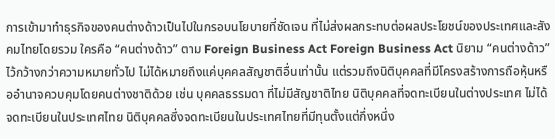การเข้ามาทำธุรกิจของคนต่างด้าวเป็นไปในกรอบนโยบายที่ชัดเจน ที่ไม่ส่งผลกระทบต่อผลประโยชน์ของประเทศและสังคมไทยโดยรวม ใครคือ “คนต่างด้าว” ตาม Foreign Business Act Foreign Business Act นิยาม “คนต่างด้าว” ไว้กว้างกว่าความหมายทั่วไป ไม่ได้หมายถึงแค่บุคคลสัญชาติอื่นเท่านั้น แต่รวมถึงนิติบุคคลที่มีโครงสร้างการถือหุ้นหรืออำนาจควบคุมโดยคนต่างชาติด้วย เช่น บุคคลธรรมดา ที่ไม่มีสัญชาติไทย นิติบุคคลที่จดทะเบียนในต่างประเทศ ไม่ได้จดทะเบียนในประเทศไทย นิติบุคคลซึ่งจดทะเบียนในประเทศไทยที่มีทุนตั้งแต่กึ่งหนึ่ง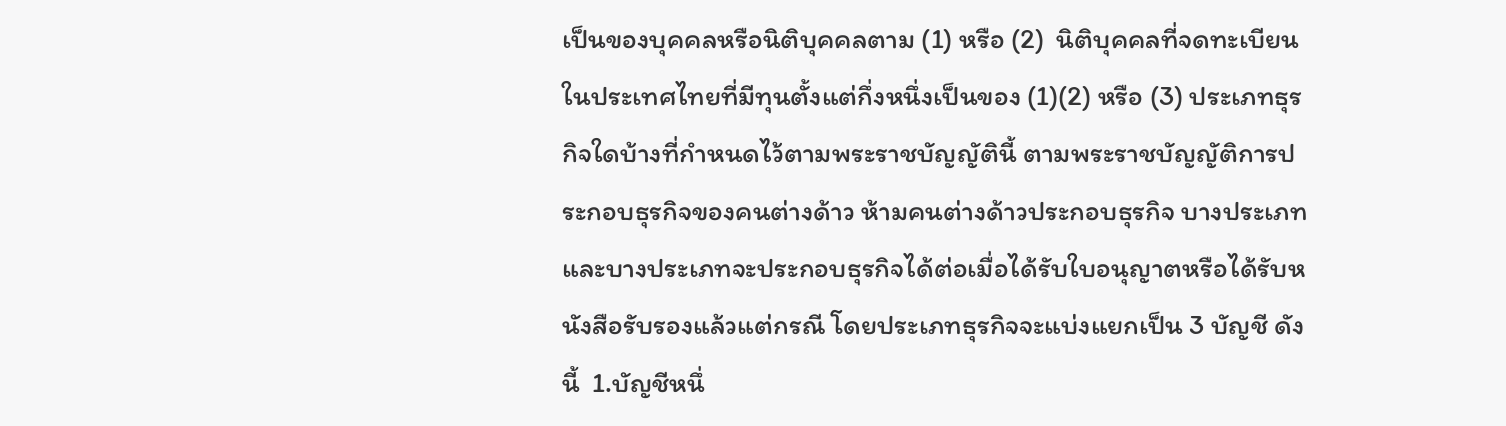เป็นของบุคคลหรือนิติบุคคลตาม (1) หรือ (2)  นิติบุคคลที่จดทะเบียนในประเทศไทยที่มีทุนตั้งแต่กึ่งหนึ่งเป็นของ (1)(2) หรือ (3) ประเภทธุรกิจใดบ้างที่กำหนดไว้ตามพระราชบัญญัตินี้ ตามพระราชบัญญัติการประกอบธุรกิจของคนต่างด้าว ห้ามคนต่างด้าวประกอบธุรกิจ บางประเภทและบางประเภทจะประกอบธุรกิจได้ต่อเมื่อได้รับใบอนุญาตหรือได้รับหนังสือรับรองแล้วแต่กรณี โดยประเภทธุรกิจจะแบ่งแยกเป็น 3 บัญชี ดังนี้  1.บัญชีหนึ่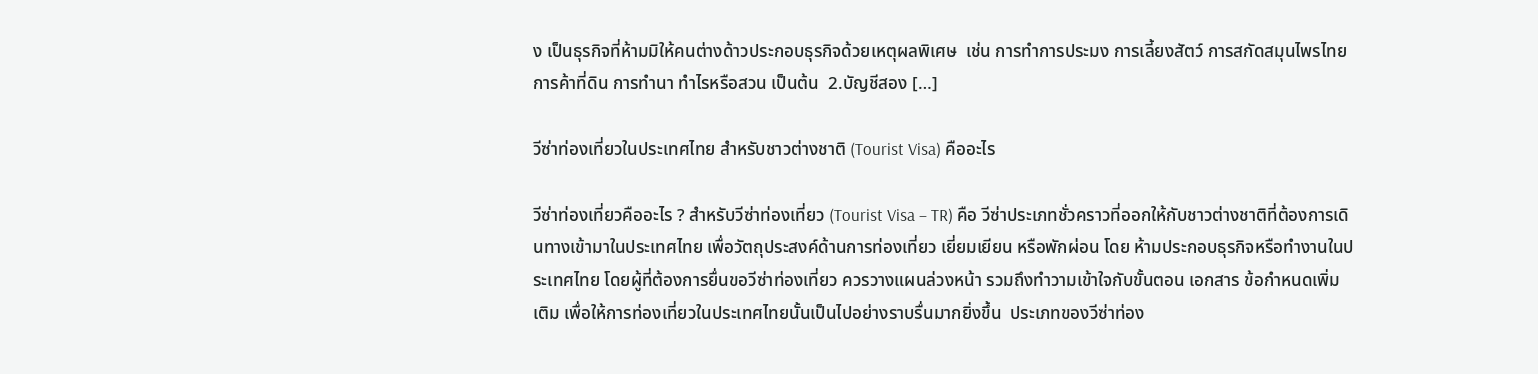ง เป็นธุรกิจที่ห้ามมิให้คนต่างด้าวประกอบธุรกิจด้วยเหตุผลพิเศษ  เช่น การทำการประมง การเลี้ยงสัตว์ การสกัดสมุนไพรไทย การค้าที่ดิน การทำนา ทำไรหรือสวน เป็นต้น  2.บัญชีสอง […]

วีซ่าท่องเที่ยวในประเทศไทย สำหรับชาวต่างชาติ (Tourist Visa) คืออะไร

วีซ่าท่องเที่ยวคืออะไร ? สำหรับวีซ่าท่องเที่ยว (Tourist Visa – TR) คือ วีซ่าประเภทชั่วคราวที่ออกให้กับชาวต่างชาติที่ต้องการเดินทางเข้ามาในประเทศไทย เพื่อวัตถุประสงค์ด้านการท่องเที่ยว เยี่ยมเยียน หรือพักผ่อน โดย ห้ามประกอบธุรกิจหรือทำงานในประเทศไทย โดยผู้ที่ต้องการยื่นขอวีซ่าท่องเที่ยว ควรวางแผนล่วงหน้า รวมถึงทำวามเข้าใจกับขั้นตอน เอกสาร ข้อกำหนดเพิ่มเติม เพื่อให้การท่องเที่ยวในประเทศไทยนั้นเป็นไปอย่างราบรื่นมากยิ่งขึ้น  ประเภทของวีซ่าท่อง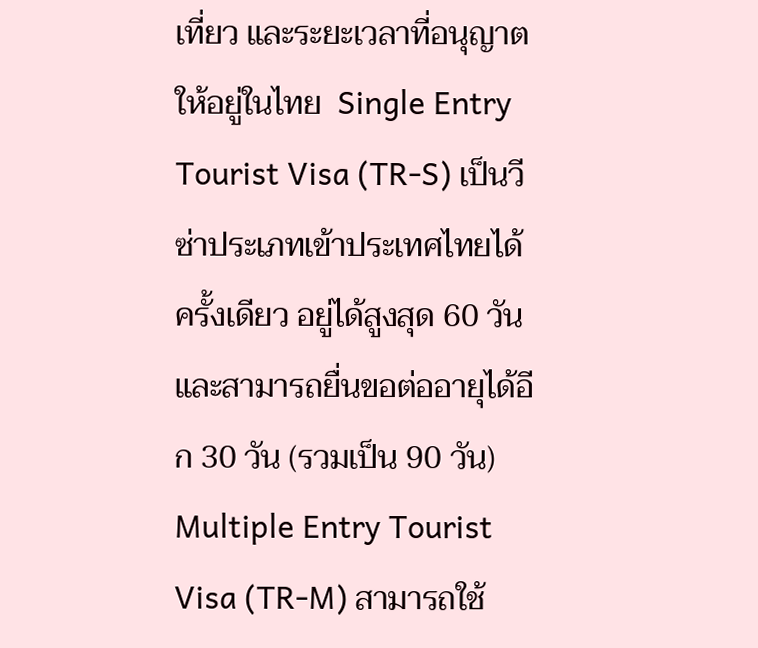เที่ยว และระยะเวลาที่อนุญาตให้อยู่ในไทย  Single Entry Tourist Visa (TR-S) เป็นวีซ่าประเภทเข้าประเทศไทยได้ครั้งเดียว อยู่ได้สูงสุด 60 วัน และสามารถยื่นขอต่ออายุได้อีก 30 วัน (รวมเป็น 90 วัน) Multiple Entry Tourist Visa (TR-M) สามารถใช้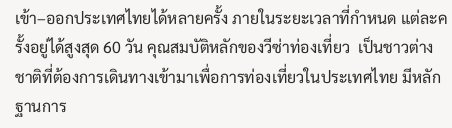เข้า–ออกประเทศไทยได้หลายครั้ง ภายในระยะเวลาที่กำหนด แต่ละครั้งอยู่ได้สูงสุด 60 วัน คุณสมบัติหลักของวีซ่าท่องเที่ยว  เป็นชาวต่างชาติที่ต้องการเดินทางเข้ามาเพื่อการท่องเที่ยวในประเทศไทย มีหลักฐานการ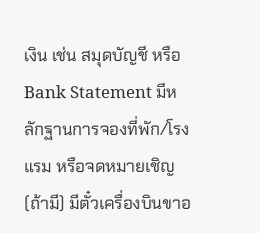เงิน เช่น สมุดบัญชี หรือ Bank Statement มีหลักฐานการจองที่พัก/โรงแรม หรือจดหมายเชิญ (ถ้ามี) มีตั๋วเครื่องบินขาอ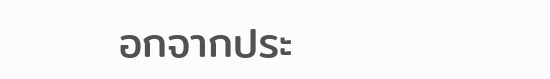อกจากประ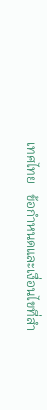เทศไทย   ข้อกำหนดและเงื่อนไขที่สำ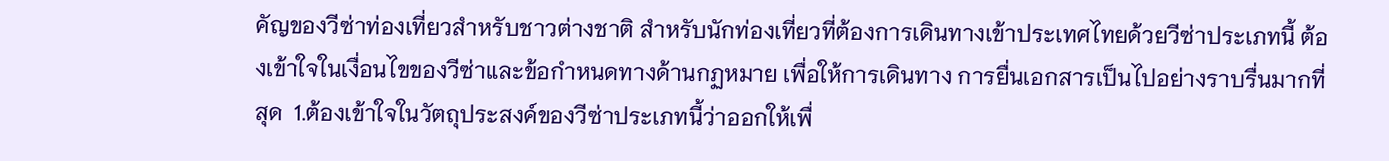คัญของวีซ่าท่องเที่ยวสำหรับชาวต่างชาติ สำหรับนักท่องเที่ยวที่ต้องการเดินทางเข้าประเทศไทยด้วยวีซ่าประเภทนี้ ต้องเข้าใจในเงื่อนไขของวีซ่าและข้อกำหนดทางด้านกฏหมาย เพื่อให้การเดินทาง การยื่นเอกสารเป็นไปอย่างราบรื่นมากที่สุด  1.ต้องเข้าใจในวัตถุประสงค์ของวีซ่าประเภทนี้ว่าออกให้เพื่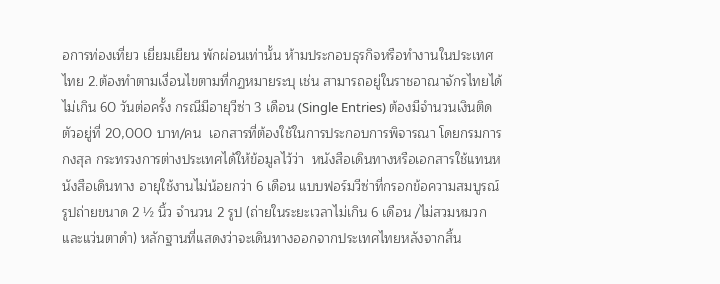อการท่องเที่ยว เยี่ยมเยียน พักผ่อนเท่านั้น ห้ามประกอบธุรกิจหรือทำงานในประเทศไทย 2.ต้องทำตามเงื่อนไขตามที่กฏหมายระบุ เช่น สามารถอยู่ในราชอาณาจักรไทยได้ไม่เกิน 60 วันต่อครั้ง กรณีมีอายุวีซ่า 3 เดือน (Single Entries) ต้องมีจำนวนเงินติดตัวอยู่ที่ 20,000 บาท/คน  เอกสารที่ต้องใช้ในการประกอบการพิจารณา โดยกรมการกงสุล กระทรวงการต่างประเทศได้ให้ข้อมูลไว้ว่า  หนังสือเดินทางหรือเอกสารใช้แทนหนังสือเดินทาง อายุใช้งานไม่น้อยกว่า 6 เดือน แบบฟอร์มวีซ่าที่กรอกข้อความสมบูรณ์ รูปถ่ายขนาด 2 ½ นิ้ว จำนวน 2 รูป (ถ่ายในระยะเวลาไม่เกิน 6 เดือน /ไม่สวมหมวก และแว่นตาดำ) หลักฐานที่แสดงว่าจะเดินทางออกจากประเทศไทยหลังจากสิ้น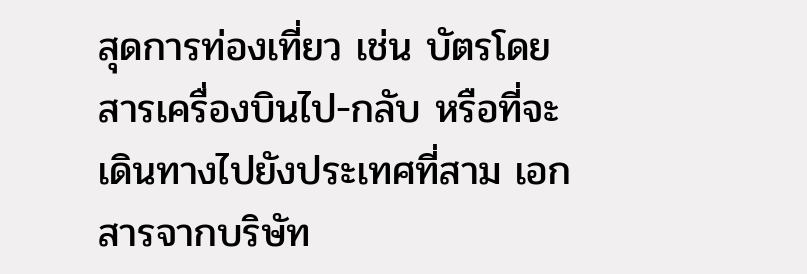สุดการท่องเที่ยว เช่น บัตรโดยสารเครื่องบินไป-กลับ หรือที่จะเดินทางไปยังประเทศที่สาม เอกสารจากบริษัท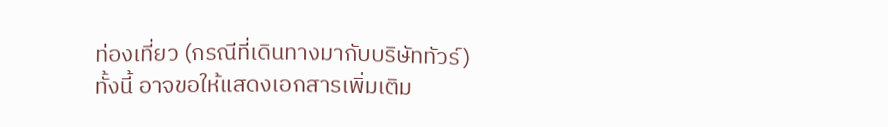ท่องเที่ยว (กรณีที่เดินทางมากับบริษัททัวร์) ทั้งนี้ อาจขอให้แสดงเอกสารเพิ่มเติม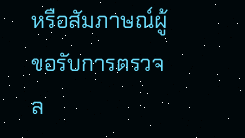หรือสัมภาษณ์ผู้ขอรับการตรวจล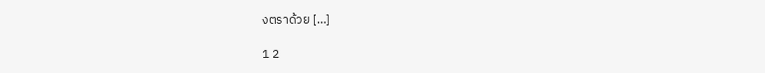งตราด้วย […]

1 2